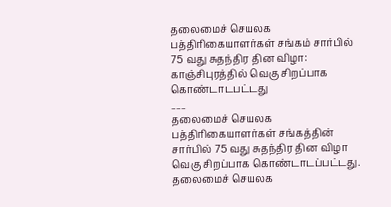தலைமைச் செயலக பத்திரிகையாளர்கள் சங்கம் சார்பில் 75 வது சுதந்திர தின விழா: காஞ்சிபுரத்தில் வெகு சிறப்பாக கொண்டாடபட்டது
___
தலைமைச் செயலக பத்திரிகையாளர்கள் சங்கத்தின் சார்பில் 75 வது சுதந்திர தின விழா
வெகு சிறப்பாக கொண்டாடப்பட்டது.
தலைமைச் செயலக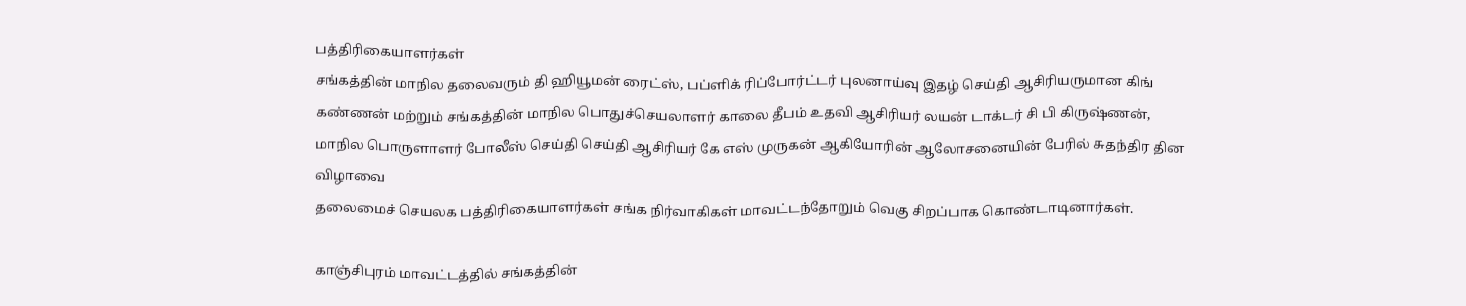பத்திரிகையாளர்கள்
சங்கத்தின் மாநில தலைவரும் தி ஹியூமன் ரைட்ஸ், பப்ளிக் ரிப்போர்ட்டர் புலனாய்வு இதழ் செய்தி ஆசிரியருமான கிங் கண்ணன் மற்றும் சங்கத்தின் மாநில பொதுச்செயலாளர் காலை தீபம் உதவி ஆசிரியர் லயன் டாக்டர் சி பி கிருஷ்ணன், மாநில பொருளாளர் போலீஸ் செய்தி செய்தி ஆசிரியர் கே எஸ் முருகன் ஆகியோரின் ஆலோசனையின் பேரில் சுதந்திர தின விழாவை
தலைமைச் செயலக பத்திரிகையாளர்கள் சங்க நிர்வாகிகள் மாவட்டந்தோறும் வெகு சிறப்பாக கொண்டாடினார்கள்.

காஞ்சிபுரம் மாவட்டத்தில் சங்கத்தின்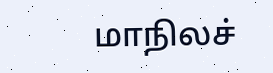மாநிலச்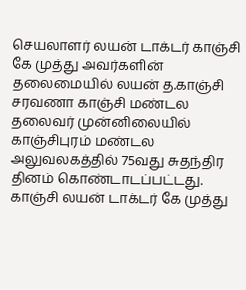செயலாளர் லயன் டாக்டர் காஞ்சி கே முத்து அவர்களின் தலைமையில் லயன் த.காஞ்சி சரவணா காஞ்சி மண்டல தலைவர் முன்னிலையில் காஞ்சிபுரம் மண்டல அலுவலகத்தில் 75வது சுதந்திர தினம் கொண்டாடப்பட்டது. காஞ்சி லயன் டாக்டர் கே முத்து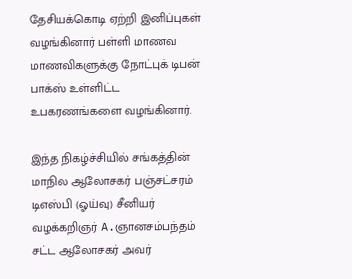தேசியக்கொடி ஏற்றி இனிப்புகள் வழங்கினார் பள்ளி மாணவ மாணவிகளுக்கு நோட்புக் டிபன் பாக்ஸ் உள்ளிட்ட உபகரணங்களை வழங்கினார்.

இந்த நிகழ்ச்சியில் சங்கத்தின் மாநில ஆலோசகர் பஞ்சட்சரம் டிஎஸ்பி (ஓய்வு) சீனியர் வழக்கறிஞர் A.ஞானசம்பந்தம் சட்ட ஆலோசகர் அவர்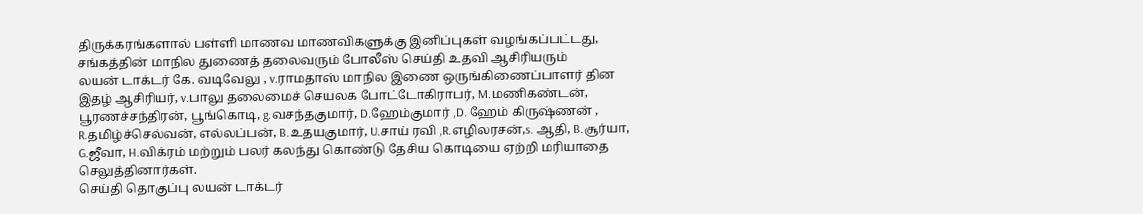திருக்கரங்களால் பள்ளி மாணவ மாணவிகளுக்கு இனிப்புகள் வழங்கப்பட்டது, சங்கத்தின் மாநில துணைத் தலைவரும் போலீஸ் செய்தி உதவி ஆசிரியரும்
லயன் டாக்டர் கே. வடிவேலு , v.ராமதாஸ் மாநில இணை ஒருங்கிணைப்பாளர் தின இதழ் ஆசிரியர், v.பாலு தலைமைச் செயலக போட்டோகிராபர், M.மணிகண்டன், பூரணச்சந்திரன், பூங்கொடி, g.வசந்தகுமார், D.ஹேம்குமார் ,D. ஹேம் கிருஷ்ணன் , R.தமிழ்ச்செல்வன், எல்லப்பன், B.உதயகுமார், U.சாய் ரவி ,R.எழிலரசன்,s. ஆதி, B.சூர்யா, G.ஜீவா, H.விக்ரம் மற்றும் பலர் கலந்து கொண்டு தேசிய கொடியை ஏற்றி மரியாதை செலுத்தினார்கள்.
செய்தி தொகுப்பு லயன் டாக்டர்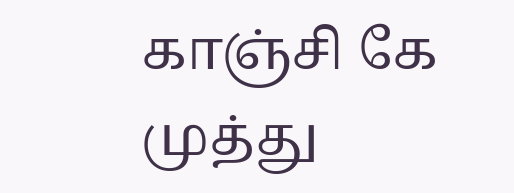காஞ்சி கே முத்து